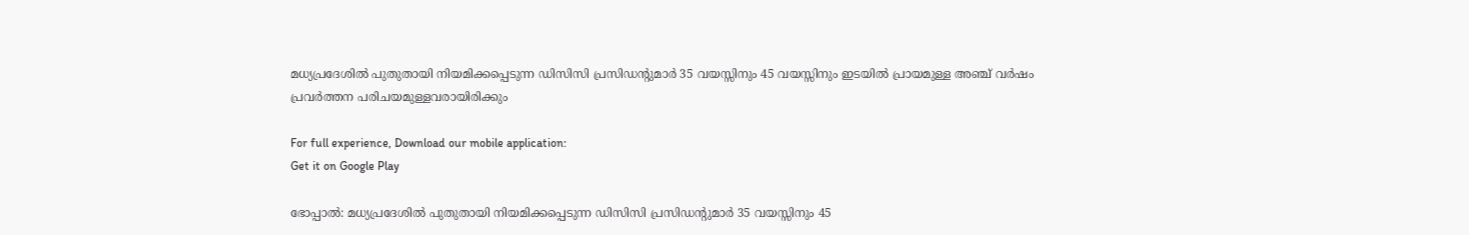മധ്യപ്രദേശില്‍ പുതുതായി നിയമിക്കപ്പെടുന്ന ഡിസിസി പ്രസിഡന്റുമാര്‍ 35 വയസ്സിനും 45 വയസ്സിനും ഇടയില്‍ പ്രായമുള്ള അഞ്ച് വര്‍ഷം പ്രവര്‍ത്തന പരിചയമുള്ളവരായിരിക്കും

For full experience, Download our mobile application:
Get it on Google Play

ഭോപ്പാല്‍: മധ്യപ്രദേശില്‍ പുതുതായി നിയമിക്കപ്പെടുന്ന ഡിസിസി പ്രസിഡന്റുമാര്‍ 35 വയസ്സിനും 45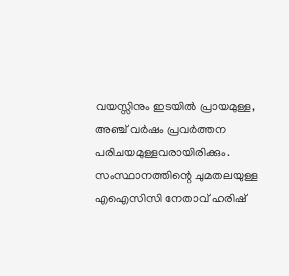വയസ്സിനും ഇടയില്‍ പ്രായമുള്ള, അഞ്ച് വര്‍ഷം പ്രവര്‍ത്തന പരിചയമുള്ളവരായിരിക്കും. സംസ്ഥാനത്തിന്റെ ചുമതലയുള്ള എഐസിസി നേതാവ് ഹരിഷ്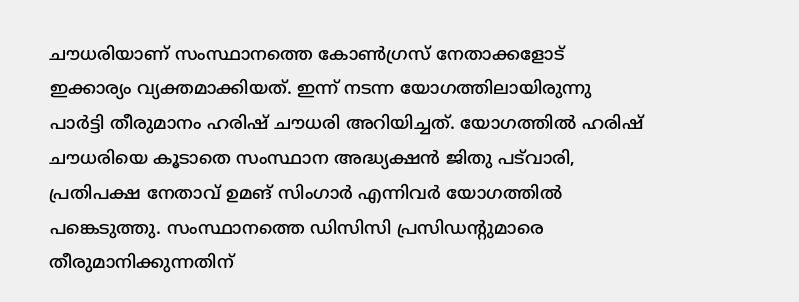ചൗധരിയാണ് സംസ്ഥാനത്തെ കോണ്‍ഗ്രസ് നേതാക്കളോട് ഇക്കാര്യം വ്യക്തമാക്കിയത്. ഇന്ന് നടന്ന യോഗത്തിലായിരുന്നു പാര്‍ട്ടി തീരുമാനം ഹരിഷ് ചൗധരി അറിയിച്ചത്. യോഗത്തില്‍ ഹരിഷ് ചൗധരിയെ കൂടാതെ സംസ്ഥാന അദ്ധ്യക്ഷന്‍ ജിതു പട്‌വാരി, പ്രതിപക്ഷ നേതാവ് ഉമങ് സിംഗാര്‍ എന്നിവര്‍ യോഗത്തില്‍ പങ്കെടുത്തു. സംസ്ഥാനത്തെ ഡിസിസി പ്രസിഡന്റുമാരെ തീരുമാനിക്കുന്നതിന്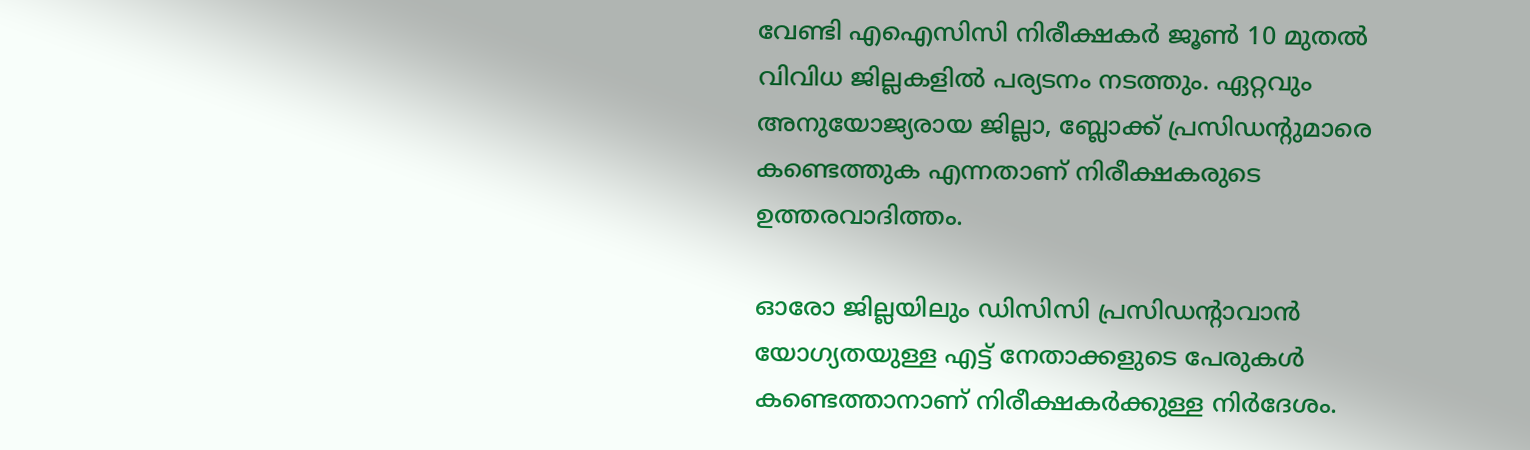വേണ്ടി എഐസിസി നിരീക്ഷകര്‍ ജൂണ്‍ 10 മുതല്‍ വിവിധ ജില്ലകളില്‍ പര്യടനം നടത്തും. ഏറ്റവും അനുയോജ്യരായ ജില്ലാ, ബ്ലോക്ക് പ്രസിഡന്റുമാരെ കണ്ടെത്തുക എന്നതാണ് നിരീക്ഷകരുടെ ഉത്തരവാദിത്തം.

ഓരോ ജില്ലയിലും ഡിസിസി പ്രസിഡന്റാവാന്‍ യോഗ്യതയുള്ള എട്ട് നേതാക്കളുടെ പേരുകള്‍ കണ്ടെത്താനാണ് നിരീക്ഷകര്‍ക്കുള്ള നിര്‍ദേശം.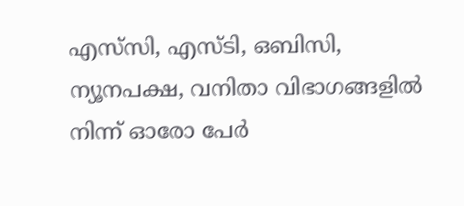എസ്‌സി, എസ്ടി, ഒബിസി, ന്യൂനപക്ഷ, വനിതാ വിഭാഗങ്ങളില്‍ നിന്ന് ഓരോ പേര്‍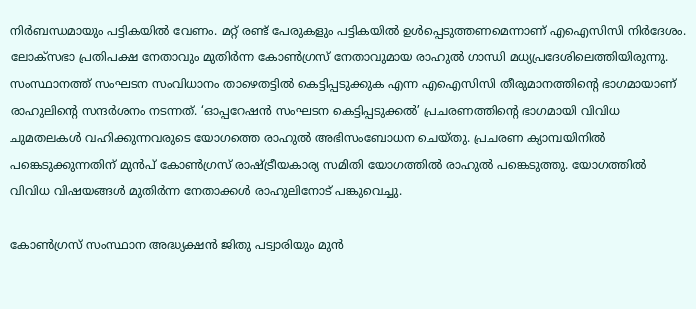നിര്‍ബന്ധമായും പട്ടികയില്‍ വേണം. മറ്റ് രണ്ട് പേരുകളും പട്ടികയില്‍ ഉള്‍പ്പെടുത്തണമെന്നാണ് എഐസിസി നിര്‍ദേശം. ലോക്സഭാ പ്രതിപക്ഷ നേതാവും മുതിര്‍ന്ന കോണ്‍ഗ്രസ് നേതാവുമായ രാഹുല്‍ ഗാന്ധി മധ്യപ്രദേശിലെത്തിയിരുന്നു. സംസ്ഥാനത്ത് സംഘടന സംവിധാനം താഴെതട്ടില്‍ കെട്ടിപ്പടുക്കുക എന്ന എഐസിസി തീരുമാനത്തിന്റെ ഭാഗമായാണ് രാഹുലിന്റെ സന്ദര്‍ശനം നടന്നത്. ‘ഓപ്പറേഷന്‍ സംഘടന കെട്ടിപ്പടുക്കല്‍’ പ്രചരണത്തിന്റെ ഭാഗമായി വിവിധ ചുമതലകള്‍ വഹിക്കുന്നവരുടെ യോഗത്തെ രാഹുല്‍ അഭിസംബോധന ചെയ്തു. പ്രചരണ ക്യാമ്പയിനില്‍ പങ്കെടുക്കുന്നതിന് മുന്‍പ് കോണ്‍ഗ്രസ് രാഷ്ട്രീയകാര്യ സമിതി യോഗത്തില്‍ രാഹുല്‍ പങ്കെടുത്തു. യോഗത്തില്‍ വിവിധ വിഷയങ്ങള്‍ മുതിര്‍ന്ന നേതാക്കള്‍ രാഹുലിനോട് പങ്കുവെച്ചു.

കോണ്‍ഗ്രസ് സംസ്ഥാന അദ്ധ്യക്ഷന്‍ ജിതു പട്വാരിയും മുന്‍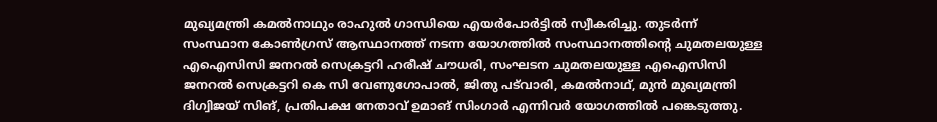മുഖ്യമന്ത്രി കമല്‍നാഥും രാഹുല്‍ ഗാന്ധിയെ എയര്‍പോര്‍ട്ടില്‍ സ്വീകരിച്ചു. തുടര്‍ന്ന് സംസ്ഥാന കോണ്‍ഗ്രസ് ആസ്ഥാനത്ത് നടന്ന യോഗത്തില്‍ സംസ്ഥാനത്തിന്റെ ചുമതലയുള്ള എഐസിസി ജനറല്‍ സെക്രട്ടറി ഹരീഷ് ചൗധരി, സംഘടന ചുമതലയുള്ള എഐസിസി ജനറല്‍ സെക്രട്ടറി കെ സി വേണുഗോപാല്‍, ജിതു പട്‌വാരി, കമല്‍നാഥ്, മുന്‍ മുഖ്യമന്ത്രി ദിഗ്വിജയ് സിങ്, പ്രതിപക്ഷ നേതാവ് ഉമാങ് സിംഗാര്‍ എന്നിവര്‍ യോഗത്തില്‍ പങ്കെടുത്തു.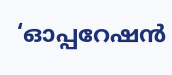‘ഓപ്പറേഷന്‍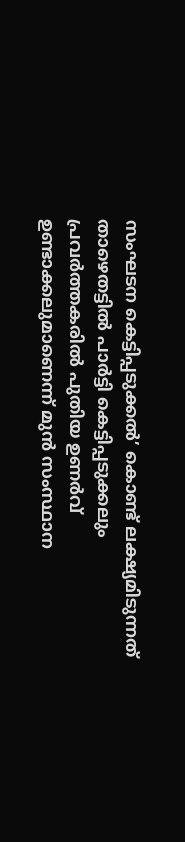സംഘടന കെട്ടിപ്പടുക്കല്‍’ കൊണ്ട് ലക്ഷ്യമിടുന്നത് താഴെതട്ടില്‍ പാര്‍ട്ടി കെട്ടിപ്പടുക്കലും പ്രവര്‍ത്തകരില്‍ പുതിയ ഉണര്‍വ് ഉണ്ടാക്കലുമാണെന്ന് മുന്‍ സംസ്ഥാന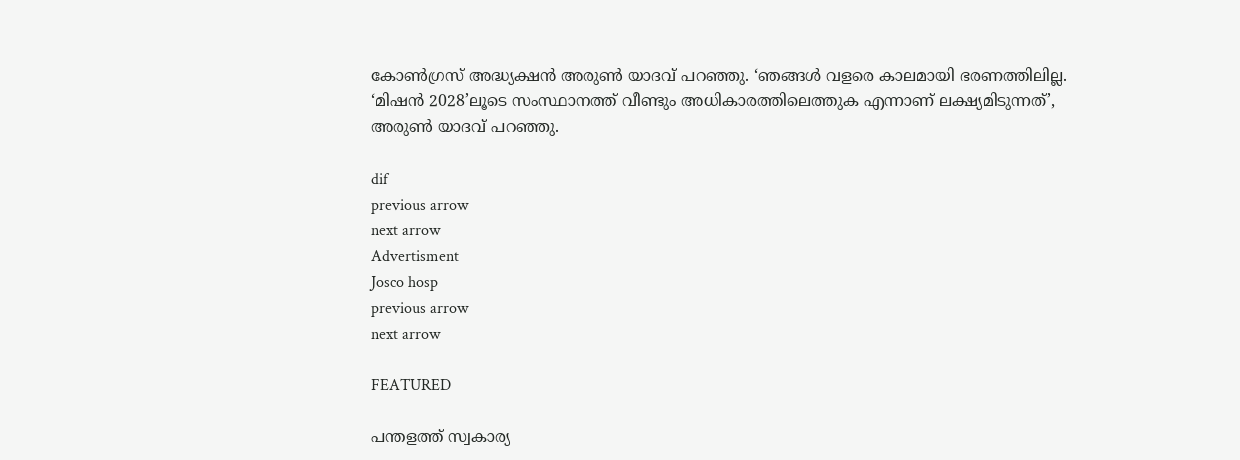കോണ്‍ഗ്രസ് അദ്ധ്യക്ഷന്‍ അരുണ്‍ യാദവ് പറഞ്ഞു. ‘ഞങ്ങള്‍ വളരെ കാലമായി ഭരണത്തിലില്ല. ‘മിഷന്‍ 2028’ലൂടെ സംസ്ഥാനത്ത് വീണ്ടും അധികാരത്തിലെത്തുക എന്നാണ് ലക്ഷ്യമിടുന്നത്’, അരുണ്‍ യാദവ് പറഞ്ഞു.

dif
previous arrow
next arrow
Advertisment
Josco hosp
previous arrow
next arrow

FEATURED

പന്തളത്ത് സ്വകാര്യ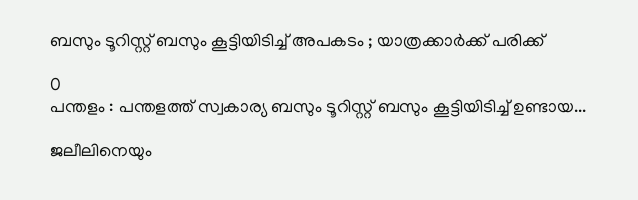ബസും ടൂറിസ്റ്റ് ബസും കൂട്ടിയിടിച്ച് അപകടം ; യാത്രക്കാര്‍ക്ക് പരിക്ക്

0
പന്തളം : പന്തളത്ത് സ്വകാര്യ ബസും ടൂറിസ്റ്റ് ബസും കൂട്ടിയിടിച്ച് ഉണ്ടായ...

ജലീലിനെയും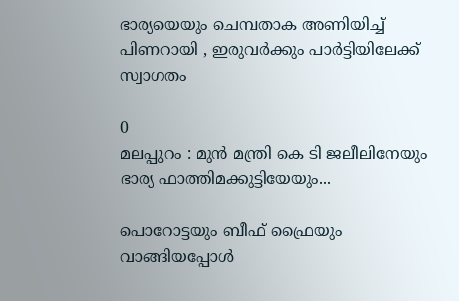ഭാര്യയെയും ചെമ്പതാക അണിയിച്ച് പിണറായി , ഇരുവർക്കും പാർട്ടിയിലേക്ക് സ്വാഗതം

0
മലപ്പുറം : മുന്‍ മന്ത്രി കെ ടി ജലീലിനേയും ഭാര്യ ഫാത്തിമക്കുട്ടിയേയും...

പൊറോട്ടയും ബീഫ് ഫ്രൈയും വാങ്ങിയപ്പോൾ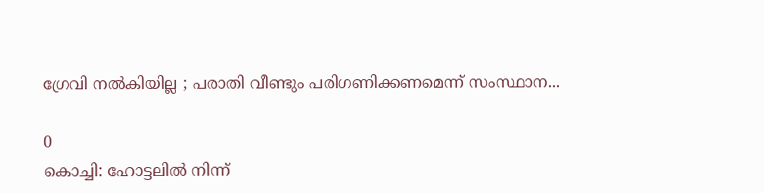ഗ്രേവി നൽകിയില്ല ; പരാതി വീണ്ടും പരിഗണിക്കണമെന്ന് സംസ്ഥാന...

0
കൊച്ചി: ഹോട്ടലിൽ നിന്ന്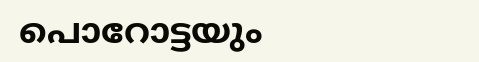പൊറോട്ടയും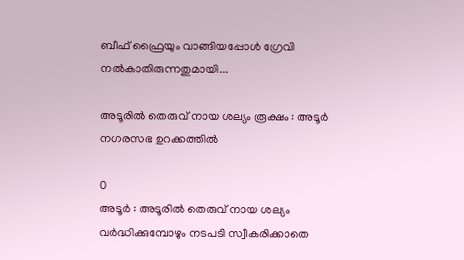ബീഫ് ഫ്രൈയും വാങ്ങിയപ്പോൾ ഗ്രേവി നൽകാതിരുന്നതുമായി...

അടൂരില്‍ തെരുവ് നായ ശല്യം രൂക്ഷം : അടൂര്‍ നഗരസഭ ഉറക്കത്തില്‍

0
അടൂര്‍ : അടൂരില്‍ തെരുവ് നായ ശല്യം വര്‍ദ്ധിക്കുമ്പോഴും നടപടി സ്വീകരിക്കാതെ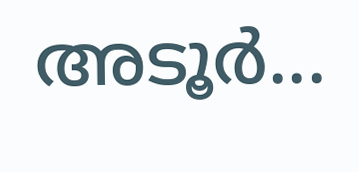അടൂര്‍...